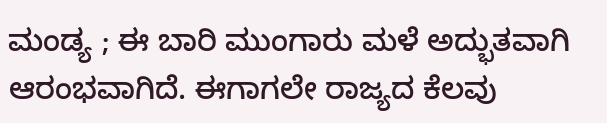ಮಂಡ್ಯ ; ಈ ಬಾರಿ ಮುಂಗಾರು ಮಳೆ ಅದ್ಭುತವಾಗಿ ಆರಂಭವಾಗಿದೆ. ಈಗಾಗಲೇ ರಾಜ್ಯದ ಕೆಲವು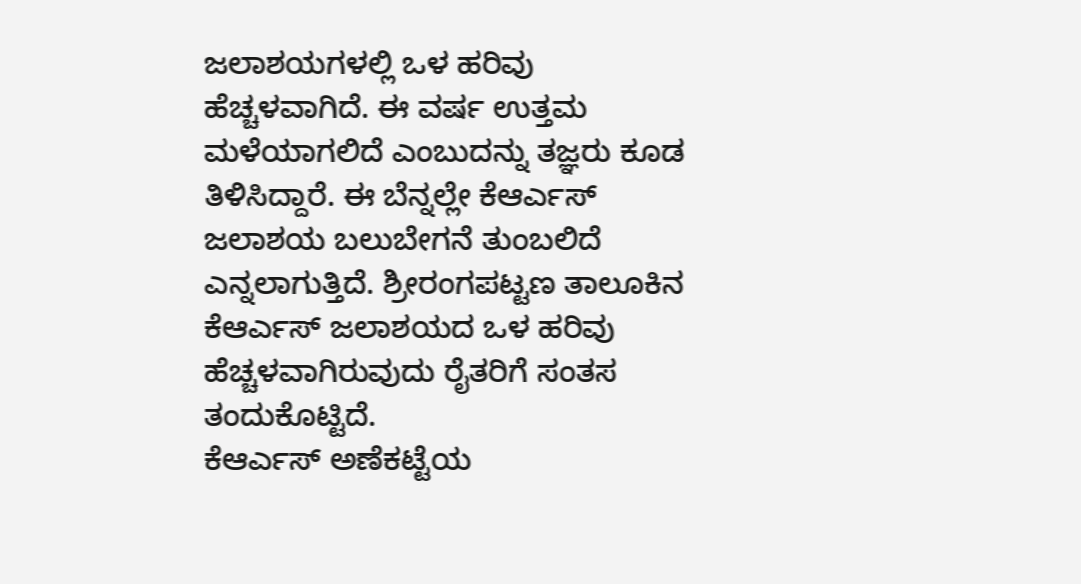ಜಲಾಶಯಗಳಲ್ಲಿ ಒಳ ಹರಿವು ಹೆಚ್ಚಳವಾಗಿದೆ. ಈ ವರ್ಷ ಉತ್ತಮ ಮಳೆಯಾಗಲಿದೆ ಎಂಬುದನ್ನು ತಜ್ಞರು ಕೂಡ ತಿಳಿಸಿದ್ದಾರೆ. ಈ ಬೆನ್ನಲ್ಲೇ ಕೆಆರ್ಎಸ್ ಜಲಾಶಯ ಬಲುಬೇಗನೆ ತುಂಬಲಿದೆ ಎನ್ನಲಾಗುತ್ತಿದೆ. ಶ್ರೀರಂಗಪಟ್ಟಣ ತಾಲೂಕಿನ ಕೆಆರ್ಎಸ್ ಜಲಾಶಯದ ಒಳ ಹರಿವು ಹೆಚ್ಚಳವಾಗಿರುವುದು ರೈತರಿಗೆ ಸಂತಸ ತಂದುಕೊಟ್ಟಿದೆ.
ಕೆಆರ್ಎಸ್ ಅಣೆಕಟ್ಟೆಯ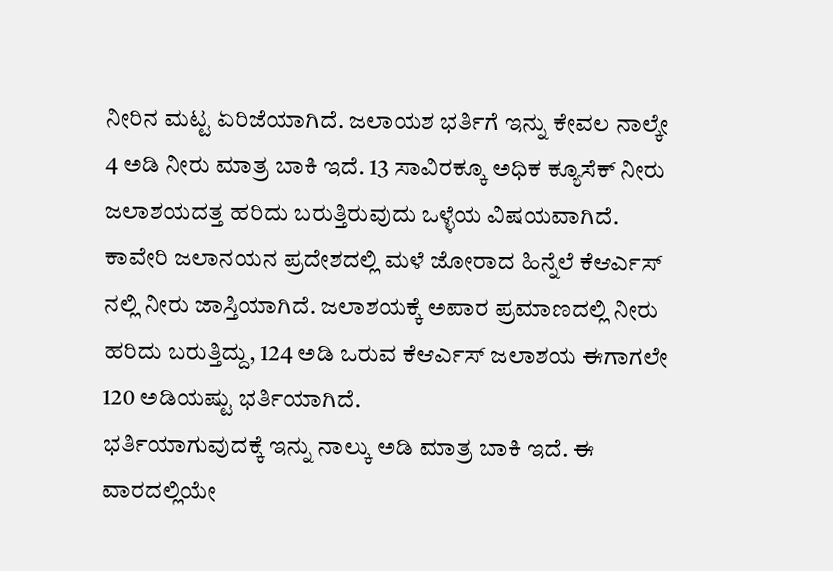ನೀರಿನ ಮಟ್ಟ ಏರಿಜೆಯಾಗಿದೆ. ಜಲಾಯಶ ಭರ್ತಿಗೆ ಇನ್ನು ಕೇವಲ ನಾಲ್ಕೇ 4 ಅಡಿ ನೀರು ಮಾತ್ರ ಬಾಕಿ ಇದೆ. 13 ಸಾವಿರಕ್ಕೂ ಅಧಿಕ ಕ್ಯೂಸೆಕ್ ನೀರು ಜಲಾಶಯದತ್ತ ಹರಿದು ಬರುತ್ತಿರುವುದು ಒಳ್ಳೆಯ ವಿಷಯವಾಗಿದೆ. ಕಾವೇರಿ ಜಲಾನಯನ ಪ್ರದೇಶದಲ್ಲಿ ಮಳೆ ಜೋರಾದ ಹಿನ್ನೆಲೆ ಕೆಆರ್ಎಸ್ ನಲ್ಲಿ ನೀರು ಜಾಸ್ತಿಯಾಗಿದೆ. ಜಲಾಶಯಕ್ಕೆ ಅಪಾರ ಪ್ರಮಾಣದಲ್ಲಿ ನೀರು ಹರಿದು ಬರುತ್ತಿದ್ದು, 124 ಅಡಿ ಒರುವ ಕೆಆರ್ಎಸ್ ಜಲಾಶಯ ಈಗಾಗಲೇ 120 ಅಡಿಯಷ್ಟು ಭರ್ತಿಯಾಗಿದೆ.
ಭರ್ತಿಯಾಗುವುದಕ್ಕೆ ಇನ್ನು ನಾಲ್ಕು ಅಡಿ ಮಾತ್ರ ಬಾಕಿ ಇದೆ. ಈ ವಾರದಲ್ಲಿಯೇ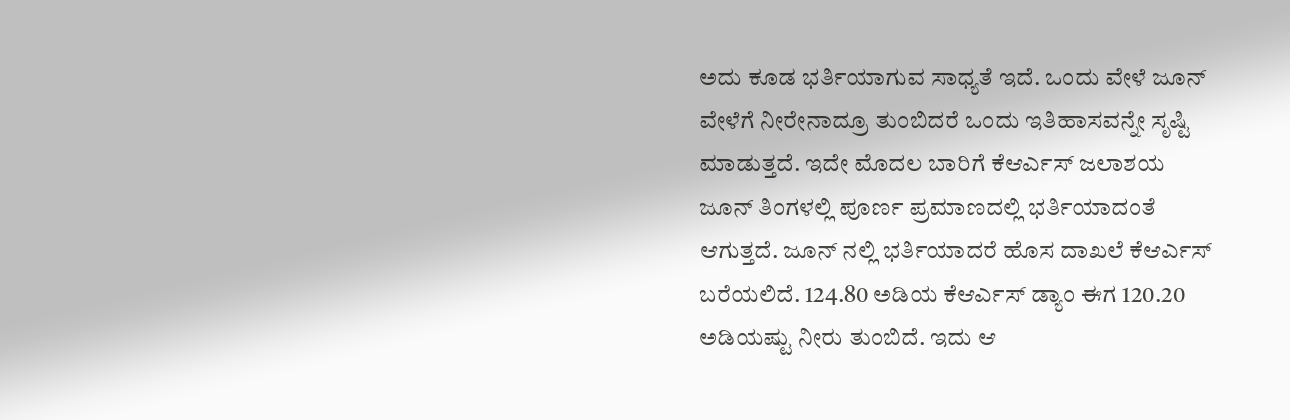ಅದು ಕೂಡ ಭರ್ತಿಯಾಗುವ ಸಾಧ್ಯತೆ ಇದೆ. ಒಂದು ವೇಳೆ ಜೂನ್ ವೇಳೆಗೆ ನೀರೇನಾದ್ರೂ ತುಂಬಿದರೆ ಒಂದು ಇತಿಹಾಸವನ್ನೇ ಸೃಷ್ಟಿ ಮಾಡುತ್ತದೆ. ಇದೇ ಮೊದಲ ಬಾರಿಗೆ ಕೆಆರ್ಎಸ್ ಜಲಾಶಯ ಜೂನ್ ತಿಂಗಳಲ್ಲಿ ಪೂರ್ಣ ಪ್ರಮಾಣದಲ್ಲಿ ಭರ್ತಿಯಾದಂತೆ ಆಗುತ್ತದೆ. ಜೂನ್ ನಲ್ಲಿ ಭರ್ತಿಯಾದರೆ ಹೊಸ ದಾಖಲೆ ಕೆಆರ್ಎಸ್ ಬರೆಯಲಿದೆ. 124.80 ಅಡಿಯ ಕೆಆರ್ಎಸ್ ಡ್ಯಾಂ ಈಗ 120.20 ಅಡಿಯಷ್ಟು ನೀರು ತುಂಬಿದೆ. ಇದು ಆ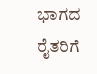ಭಾಗದ ರೈತರಿಗೆ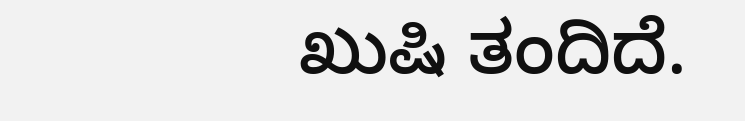ಖುಷಿ ತಂದಿದೆ.